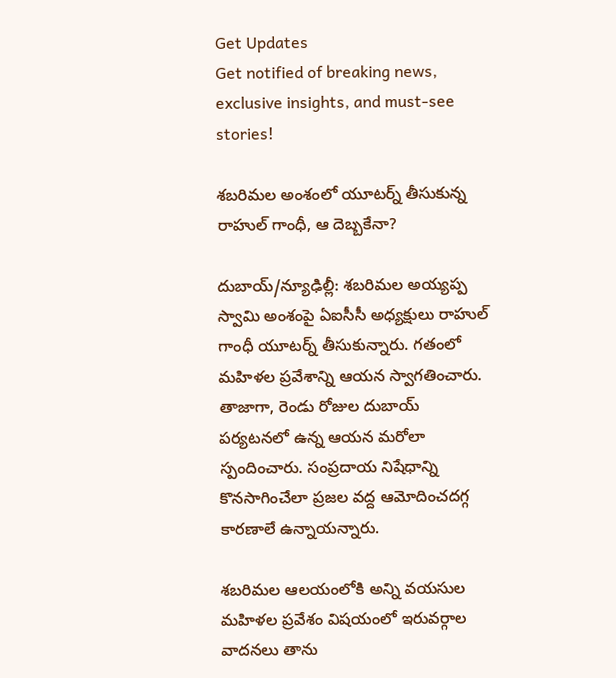Get Updates
Get notified of breaking news, exclusive insights, and must-see stories!

శబరిమల అంశంలో యూటర్న్ తీసుకున్న రాహుల్ గాంధీ, ఆ దెబ్బకేనా?

దుబాయ్/న్యూఢిల్లీ: శబరిమల అయ్యప్ప స్వామి అంశంపై ఏఐసీసీ అధ్యక్షులు రాహుల్ గాంధీ యూటర్న్ తీసుకున్నారు. గతంలో మహిళల ప్రవేశాన్ని ఆయన స్వాగతించారు. తాజాగా, రెండు రోజుల దుబాయ్ పర్యటనలో ఉన్న ఆయన మరోలా స్పందించారు. సంప్రదాయ నిషేధాన్ని కొనసాగించేలా ప్రజల వద్ద ఆమోదించదగ్గ కారణాలే ఉన్నాయన్నారు.

శబరిమల ఆలయంలోకి అన్ని వయసుల మహిళల ప్రవేశం విషయంలో ఇరువర్గాల వాదనలు తాను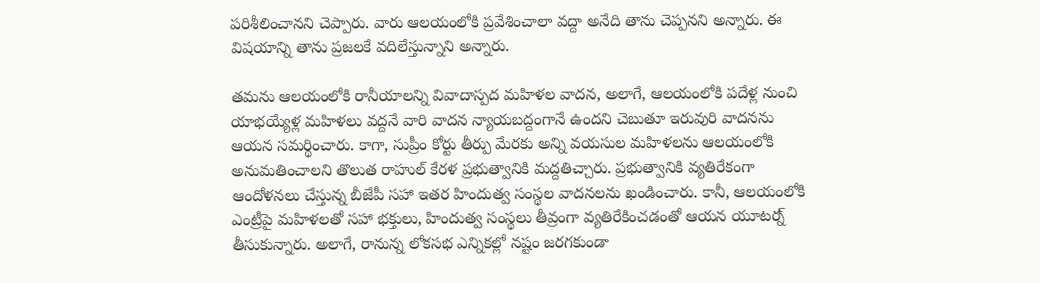పరిశీలించానని చెప్పారు. వారు ఆలయంలోకి ప్రవేశించాలా వద్దా అనేది తాను చెప్పనని అన్నారు. ఈ విషయాన్ని తాను ప్రజలకే వదిలేస్తున్నాని అన్నారు.

తమను ఆలయంలోకి రానీయాలన్ని వివాదాస్పద మహిళల వాదన, అలాగే, ఆలయంలోకి పదేళ్ల నుంచి యాభయ్యేళ్ల మహిళలు వద్దనే వారి వాదన న్యాయబద్దంగానే ఉందని చెబుతూ ఇరువురి వాదనను ఆయన సమర్థించారు. కాగా, సుప్రీం కోర్టు తీర్పు మేరకు అన్ని వయసుల మహిళలను ఆలయంలోకి అనుమతించాలని తొలుత రాహుల్‌ కేరళ ప్రభుత్వానికి మద్దతిచ్చారు. ప్రభుత్వానికి వ్యతిరేకంగా ఆందోళనలు చేస్తున్న బీజేపీ సహా ఇతర హిందుత్వ సంస్థల వాదనలను ఖండించారు. కానీ, ఆలయంలోకి ఎంట్రీపై మహిళలతో సహా భక్తులు, హిందుత్వ సంస్థలు తీవ్రంగా వ్యతిరేకించడంతో ఆయన యూటర్న్ తీసుకున్నారు. అలాగే, రానున్న లోకసభ ఎన్నికల్లో నష్టం జరగకుండా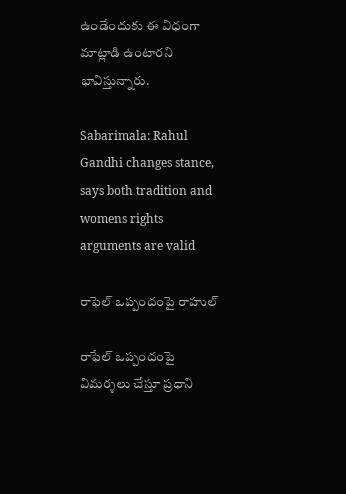ఉండేందుకు ఈ విధంగా మాట్లాడి ఉంటారని భావిస్తున్నారు.

Sabarimala: Rahul Gandhi changes stance, says both tradition and womens rights arguments are valid

రాఫెల్ ఒప్పందంపై రాహుల్

రాఫేల్ ఒప్పందంపై విమర్శలు చేస్తూ ప్రధాని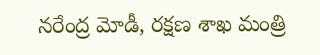నరేంద్ర మోడీ, రక్షణ శాఖ మంత్రి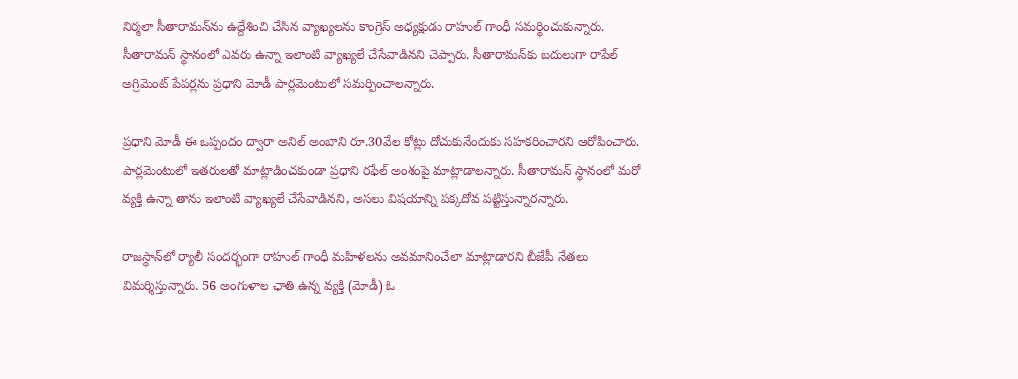నిర్మలా సీతారామన్‌ను ఉద్దేశించి చేసిన వ్యాఖ్యలను కాంగ్రెస్‌ అధ్యక్షుడు రాహుల్ గాంధీ సమర్థించుకున్నారు. సీతారామన్‌ స్థానంలో ఎవరు ఉన్నా ఇలాంటి వ్యాఖ్యలే చేసేవాడినని చెప్పారు. సీతారామన్‌కు బదులుగా రాపేల్ అగ్రిమెంట్ పేపర్లను ప్రధాని మోడీ పార్లమెంటులో సమర్పించాలన్నారు.

ప్రధాని మోడీ ఈ ఒప్పందం ద్వారా అనిల్ అంబాని రూ.30వేల కోట్లు దోచుకునేందుకు సహకరించారని ఆరోపించారు. పార్లమెంటులో ఇతరులతో మాట్లాడించకుండా ప్రధాని రఫేల్ అంశంపై మాట్లాడాలన్నారు. సీతారామన్‌ స్థానంలో మరో వ్యక్తి ఉన్నా తాను ఇలాంటి వ్యాఖ్యలే చేసేవాడినని, అసలు విషయాన్ని పక్కదోవ పట్టిస్తున్నారన్నారు.

రాజస్థాన్‌లో ర్యాలీ సందర్భంగా రాహుల్ గాంధీ మహిళలను అవమానించేలా మాట్లాడారని బీజేపీ నేతలు విమర్శిస్తున్నారు. 56 అంగుళాల ఛాతి ఉన్న వ్యక్తి (మోడీ) ఓ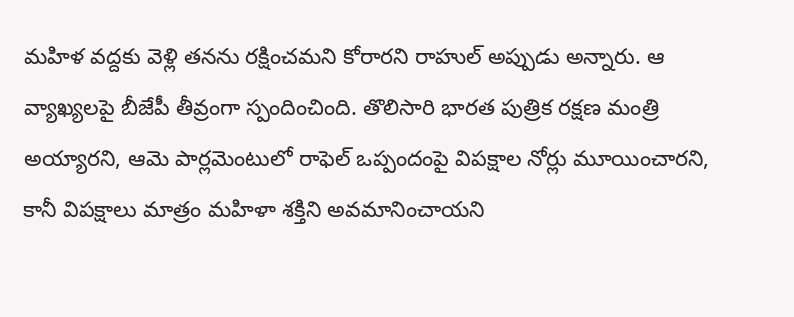మహిళ వద్దకు వెళ్లి తనను రక్షించమని కోరారని రాహుల్ అప్పుడు అన్నారు. ఆ వ్యాఖ్యలపై బీజేపీ తీవ్రంగా స్పందించింది. తొలిసారి భారత పుత్రిక రక్షణ మంత్రి అయ్యారని, ఆమె పార్లమెంటులో రాఫెల్ ఒప్పందంపై విపక్షాల నోర్లు మూయించారని, కానీ విపక్షాలు మాత్రం మహిళా శక్తిని అవమానించాయని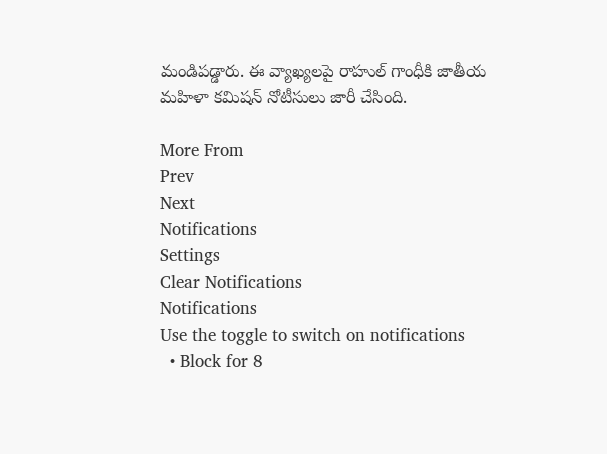మండిపడ్డారు. ఈ వ్యాఖ్యలపై రాహుల్ గాంధీకి జాతీయ మహిళా కమిషన్ నోటీసులు జారీ చేసింది.

More From
Prev
Next
Notifications
Settings
Clear Notifications
Notifications
Use the toggle to switch on notifications
  • Block for 8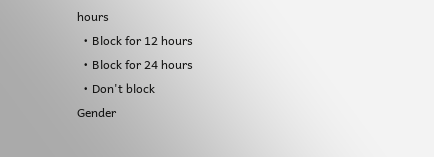hours
  • Block for 12 hours
  • Block for 24 hours
  • Don't block
Gender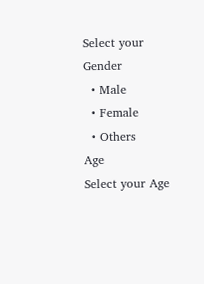Select your Gender
  • Male
  • Female
  • Others
Age
Select your Age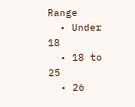Range
  • Under 18
  • 18 to 25
  • 26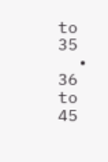to 35
  • 36 to 45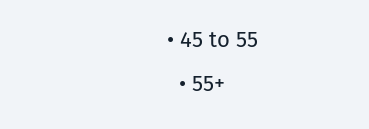• 45 to 55
  • 55+